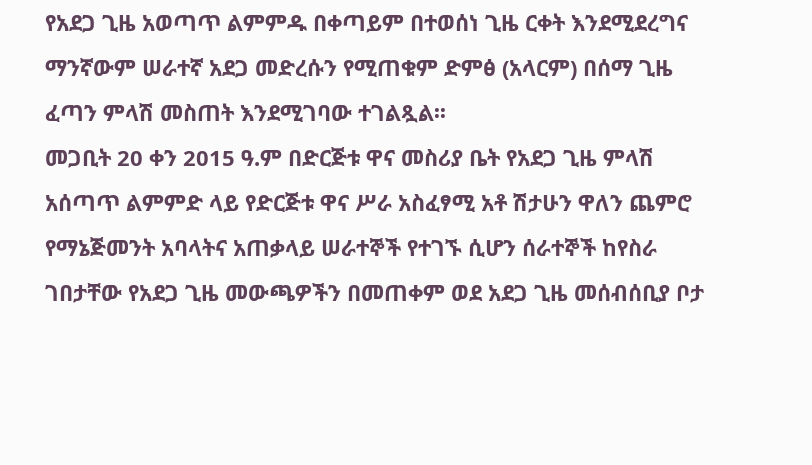የአደጋ ጊዜ አወጣጥ ልምምዱ በቀጣይም በተወሰነ ጊዜ ርቀት እንደሚደረግና ማንኛውም ሠራተኛ አደጋ መድረሱን የሚጠቁም ድምፅ (አላርም) በሰማ ጊዜ ፈጣን ምላሽ መስጠት እንደሚገባው ተገልጿል፡፡
መጋቢት 20 ቀን 2015 ዓ.ም በድርጅቱ ዋና መስሪያ ቤት የአደጋ ጊዜ ምላሽ አሰጣጥ ልምምድ ላይ የድርጅቱ ዋና ሥራ አስፈፃሚ አቶ ሽታሁን ዋለን ጨምሮ የማኔጅመንት አባላትና አጠቃላይ ሠራተኞች የተገኙ ሲሆን ሰራተኞች ከየስራ ገበታቸው የአደጋ ጊዜ መውጫዎችን በመጠቀም ወደ አደጋ ጊዜ መሰብሰቢያ ቦታ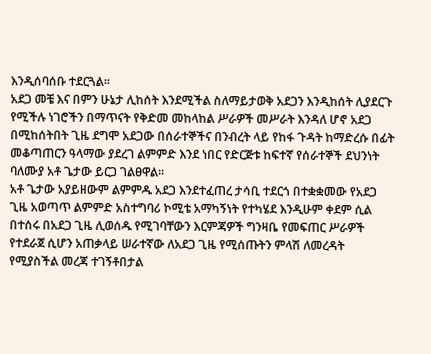እንዲሰባሰቡ ተደርጓል፡፡
አደጋ መቼ እና በምን ሁኔታ ሊከሰት እንደሚችል ስለማይታወቅ አደጋን እንዲከሰት ሊያደርጉ የሚችሉ ነገሮችን በማጥናት የቅድመ መከላከል ሥራዎች መሥራት እንዳለ ሆኖ አደጋ በሚከሰትበት ጊዜ ደግሞ አደጋው በሰራተኞችና በንብረት ላይ የከፋ ጉዳት ከማድረሱ በፊት መቆጣጠርን ዓላማው ያደረገ ልምምድ እንደ ነበር የድርጅቱ ከፍተኛ የሰራተኞች ደህንነት ባለሙያ አቶ ጌታው ይርጋ ገልፀዋል፡፡
አቶ ጌታው አያይዘውም ልምምዱ አደጋ እንደተፈጠረ ታሳቢ ተደርጎ በተቋቋመው የአደጋ ጊዜ አወጣጥ ልምምድ አስተግባሪ ኮሚቴ አማካኝነት የተካሄደ እንዲሁም ቀደም ሲል በተሰሩ በአደጋ ጊዜ ሊወሰዱ የሚገባቸውን እርምጃዎች ግንዛቤ የመፍጠር ሥራዎች የተደራጀ ሲሆን አጠቃላይ ሠራተኛው ለአደጋ ጊዜ የሚሰጡትን ምላሽ ለመረዳት የሚያስችል መረጃ ተገኝቶበታል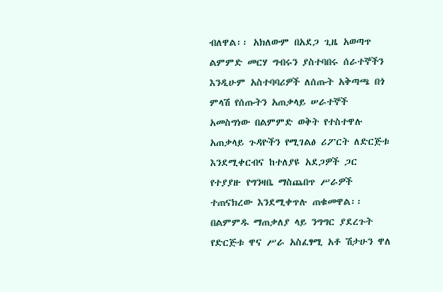ብለዋል፡፡ አክለውም በአደጋ ጊዜ አወጣጥ ልምምድ መርሃ ግብሩን ያስተባበሩ ሰራተኞችን እንዲሁም አስተባባሪዎች ለሰጡት አቅጣጫ በጎ ምላሽ የሰጡትን አጠቃላይ ሠራተኞች አመስግነው በልምምድ ወቅት የተስተዋሉ አጠቃላይ ጉዳዮችን የሚገልፅ ሪፖርት ለድርጅቱ እንደሚቀርብና ከተለያዩ አደጋዎች ጋር የተያያዙ የግንዛቤ ማስጨበጥ ሥራዎች ተጠናክረው እንደሚቀጥሉ ጠቁመዋል፡፡
በልምምዱ ማጠቃለያ ላይ ንግግር ያደረጉት የድርጅቱ ዋና ሥራ አስፈፃሚ አቶ ሽታሁን ዋለ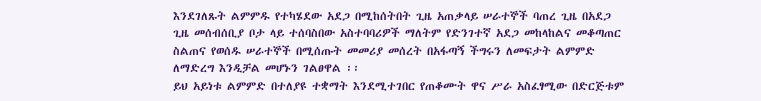እንደገለጹት ልምምዱ የተካሄደው አደጋ በሚከሰትበት ጊዜ አጠቃላይ ሠራተኞች ባጠረ ጊዜ በአደጋ ጊዜ መሰብሰቢያ ቦታ ላይ ተሰባስበው አስተባባሪዎች ማለትም የድንገተኛ አደጋ መከላከልና መቆጣጠር ስልጠና የወሰዱ ሠራተኞች በሚሰጡት መመሪያ መሰረት በአፋጣኝ ችግሩን ለመፍታት ልምምድ ለማድረግ እንዲቻል መሆኑን ገልፀዋል ፡፡
ይህ አይነቱ ልምምድ በተለያዩ ተቋማት እንደሚተገበር የጠቆሙት ዋና ሥራ አስፈፃሚው በድርጅቱም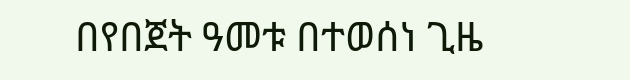በየበጀት ዓመቱ በተወሰነ ጊዜ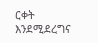ርቀት እንደሚደረግና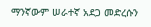ማንኛውም ሠራተኛ አደጋ መድረሱን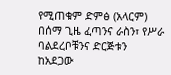የሚጠቁም ድምፅ (አላርም) በሰማ ጊዜ ፈጣንና ራስን፣ የሥራ ባልደረቦቹንና ድርጅቱን ከአደጋው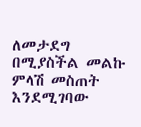ለመታደግ በሚያስችል መልኩ ምላሽ መስጠት እንደሚገባው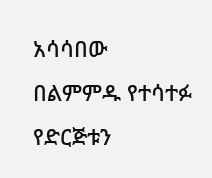አሳሳበው በልምምዱ የተሳተፉ የድርጅቱን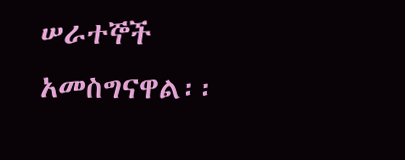ሠራተኞች አመስግናዋል፡፡